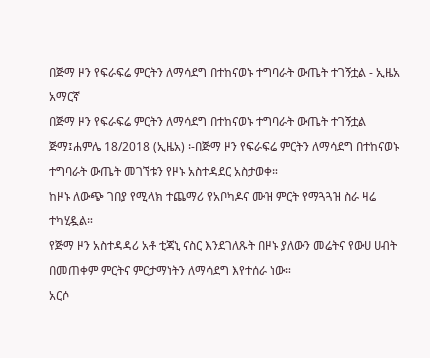በጅማ ዞን የፍራፍሬ ምርትን ለማሳደግ በተከናወኑ ተግባራት ውጤት ተገኝቷል - ኢዜአ አማርኛ
በጅማ ዞን የፍራፍሬ ምርትን ለማሳደግ በተከናወኑ ተግባራት ውጤት ተገኝቷል
ጅማ፤ሐምሌ 18/2018 (ኢዜአ) ፡-በጅማ ዞን የፍራፍሬ ምርትን ለማሳደግ በተከናወኑ ተግባራት ውጤት መገኘቱን የዞኑ አስተዳደር አስታወቀ።
ከዞኑ ለውጭ ገበያ የሚላክ ተጨማሪ የአቦካዶና ሙዝ ምርት የማጓጓዝ ስራ ዛሬ ተካሂዷል።
የጅማ ዞን አስተዳዳሪ አቶ ቲጃኒ ናስር እንደገለጹት በዞኑ ያለውን መሬትና የውሀ ሀብት በመጠቀም ምርትና ምርታማነትን ለማሳደግ እየተሰራ ነው።
አርሶ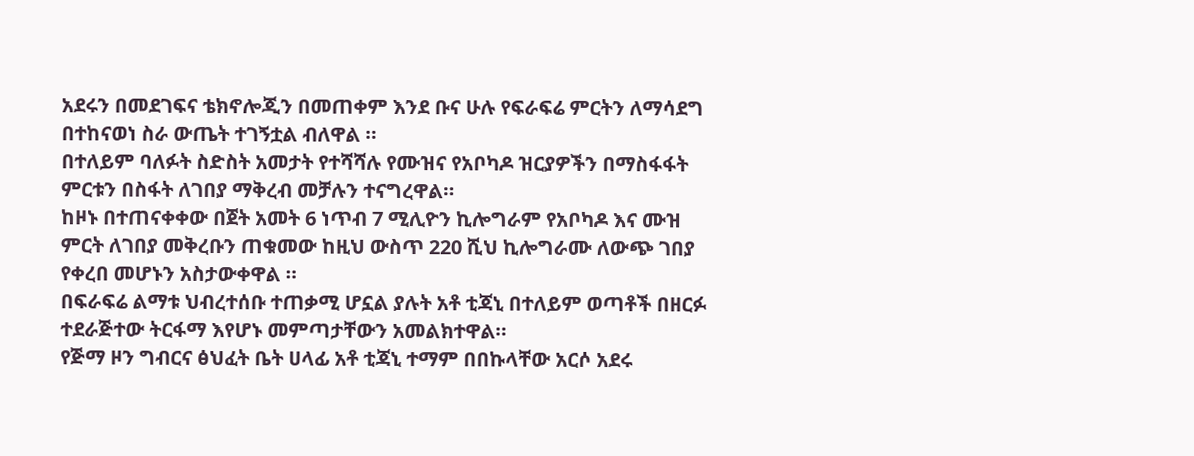አደሩን በመደገፍና ቴክኖሎጂን በመጠቀም እንደ ቡና ሁሉ የፍራፍሬ ምርትን ለማሳደግ በተከናወነ ስራ ውጤት ተገኝቷል ብለዋል ።
በተለይም ባለፉት ስድስት አመታት የተሻሻሉ የሙዝና የአቦካዶ ዝርያዎችን በማስፋፋት ምርቱን በስፋት ለገበያ ማቅረብ መቻሉን ተናግረዋል።
ከዞኑ በተጠናቀቀው በጀት አመት 6 ነጥብ 7 ሚሊዮን ኪሎግራም የአቦካዶ እና ሙዝ ምርት ለገበያ መቅረቡን ጠቁመው ከዚህ ውስጥ 220 ሺህ ኪሎግራሙ ለውጭ ገበያ የቀረበ መሆኑን አስታውቀዋል ።
በፍራፍሬ ልማቱ ህብረተሰቡ ተጠቃሚ ሆኗል ያሉት አቶ ቲጃኒ በተለይም ወጣቶች በዘርፉ ተደራጅተው ትርፋማ እየሆኑ መምጣታቸውን አመልክተዋል።
የጅማ ዞን ግብርና ፅህፈት ቤት ሀላፊ አቶ ቲጃኒ ተማም በበኩላቸው አርሶ አደሩ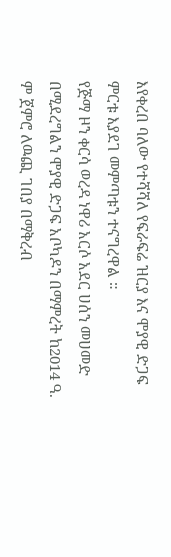እየቀረበ ባለው የተሻሻለ የፍራፍሬ ዝርያ እና ሞያዊ ድጋፍ ምርቱ እያደገ መምጣቱን ተናግረዋል ።
የጅማ ዞን ቀርሳ ወረዳ ነዋሪ አርሶ አደር ሀሰን መሀመድ በሚደረግልን ሞያዊ ድጋፍ አቦካዶን በማምረት ከ2014 ዓ. ም ጀምሮ ለዉጪ ገበያ በማቅረብ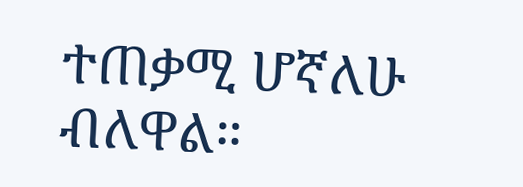ተጠቃሚ ሆኛለሁ ብለዋል።